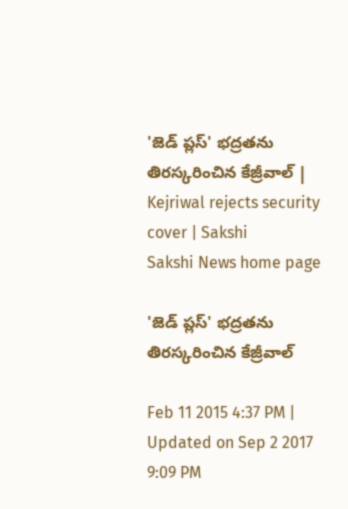'జెడ్ ప్లస్' భద్రతను తిరస్కరించిన కేజ్రీవాల్ | Kejriwal rejects security cover | Sakshi
Sakshi News home page

'జెడ్ ప్లస్' భద్రతను తిరస్కరించిన కేజ్రీవాల్

Feb 11 2015 4:37 PM | Updated on Sep 2 2017 9:09 PM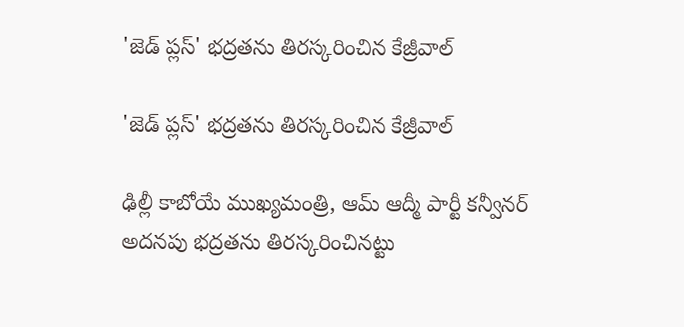'జెడ్ ప్లస్' భద్రతను తిరస్కరించిన కేజ్రీవాల్

'జెడ్ ప్లస్' భద్రతను తిరస్కరించిన కేజ్రీవాల్

ఢిల్లీ కాబోయే ముఖ్యమంత్రి, ఆమ్ ఆద్మీ పార్టీ కన్వీనర్ అదనపు భద్రతను తిరస్కరించినట్టు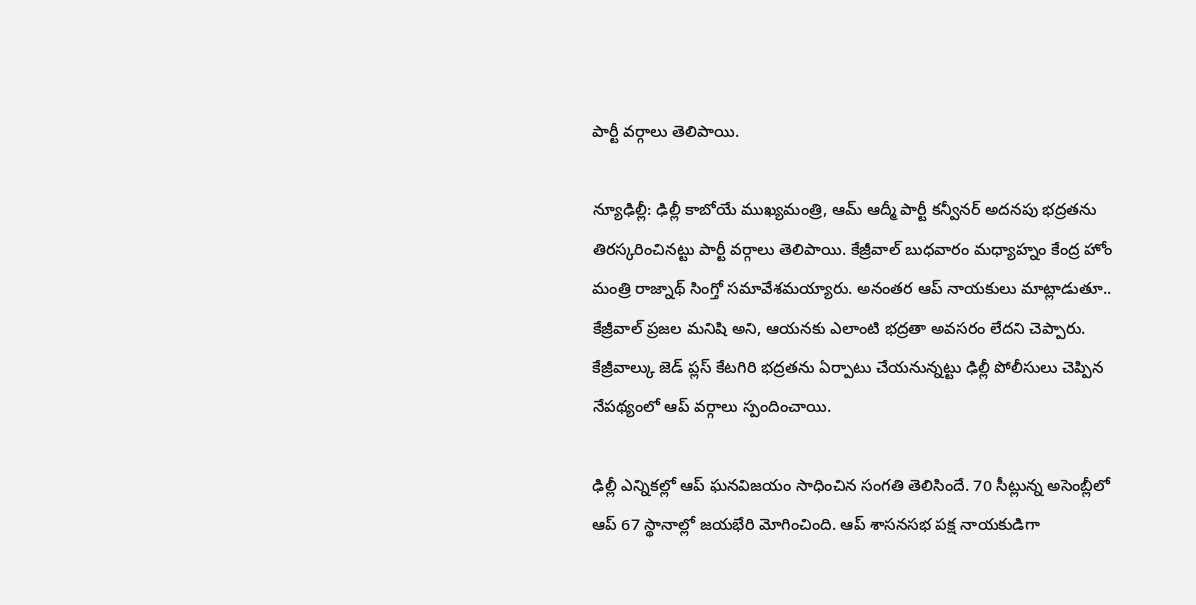పార్టీ వర్గాలు తెలిపాయి.

న్యూఢిల్లీ: ఢిల్లీ కాబోయే ముఖ్యమంత్రి, ఆమ్ ఆద్మీ పార్టీ కన్వీనర్ అదనపు భద్రతను తిరస్కరించినట్టు పార్టీ వర్గాలు తెలిపాయి. కేజ్రీవాల్ బుధవారం మధ్యాహ్నం కేంద్ర హోం మంత్రి రాజ్నాథ్ సింగ్తో సమావేశమయ్యారు. అనంతర ఆప్ నాయకులు మాట్లాడుతూ.. కేజ్రీవాల్ ప్రజల మనిషి అని, ఆయనకు ఎలాంటి భద్రతా అవసరం లేదని చెప్పారు. కేజ్రీవాల్కు జెడ్ ప్లస్ కేటగిరి భద్రతను ఏర్పాటు చేయనున్నట్టు ఢిల్లీ పోలీసులు చెప్పిన నేపథ్యంలో ఆప్ వర్గాలు స్పందించాయి.

ఢిల్లీ ఎన్నికల్లో ఆప్ ఘనవిజయం సాధించిన సంగతి తెలిసిందే. 70 సీట్లున్న అసెంబ్లీలో ఆప్ 67 స్థానాల్లో జయభేరి మోగించింది. ఆప్ శాసనసభ పక్ష నాయకుడిగా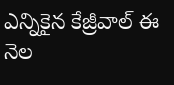ఎన్నికైన కేజ్రీవాల్ ఈ నెల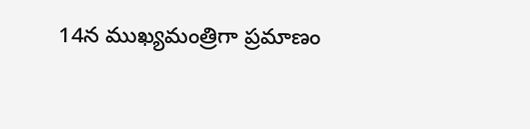14న ముఖ్యమంత్రిగా ప్రమాణం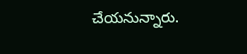చేయనున్నారు.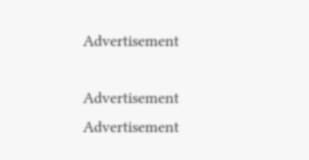Advertisement

Advertisement
Advertisement